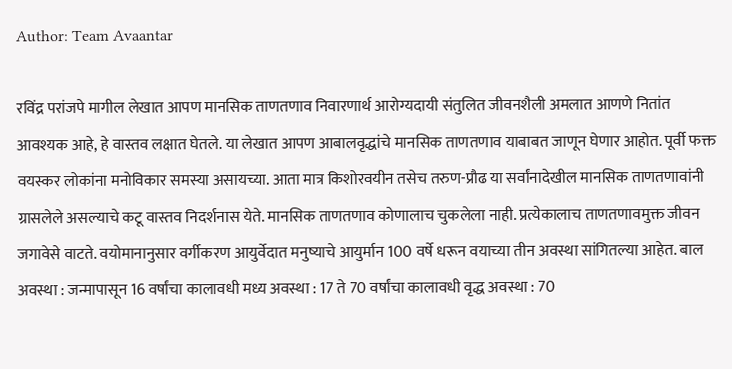Author: Team Avaantar

रविंद्र परांजपे मागील लेखात आपण मानसिक ताणतणाव निवारणार्थ आरोग्यदायी संतुलित जीवनशैली अमलात आणणे नितांत आवश्यक आहे, हे वास्तव लक्षात घेतले. या लेखात आपण आबालवृद्धांचे मानसिक ताणतणाव याबाबत जाणून घेणार आहोत. पूर्वी फक्त वयस्कर लोकांना मनोविकार समस्या असायच्या. आता मात्र किशोरवयीन तसेच तरुण-प्रौढ या सर्वांनादेखील मानसिक ताणतणावांनी ग्रासलेले असल्याचे कटू वास्तव निदर्शनास येते. मानसिक ताणतणाव कोणालाच चुकलेला नाही. प्रत्येकालाच ताणतणावमुक्त जीवन जगावेसे वाटते. वयोमानानुसार वर्गीकरण आयुर्वेदात मनुष्याचे आयुर्मान 100 वर्षे धरून वयाच्या तीन अवस्था सांगितल्या आहेत. बाल अवस्था : जन्मापासून 16 वर्षांचा कालावधी मध्य अवस्था : 17 ते 70 वर्षांचा कालावधी वृद्ध अवस्था : 70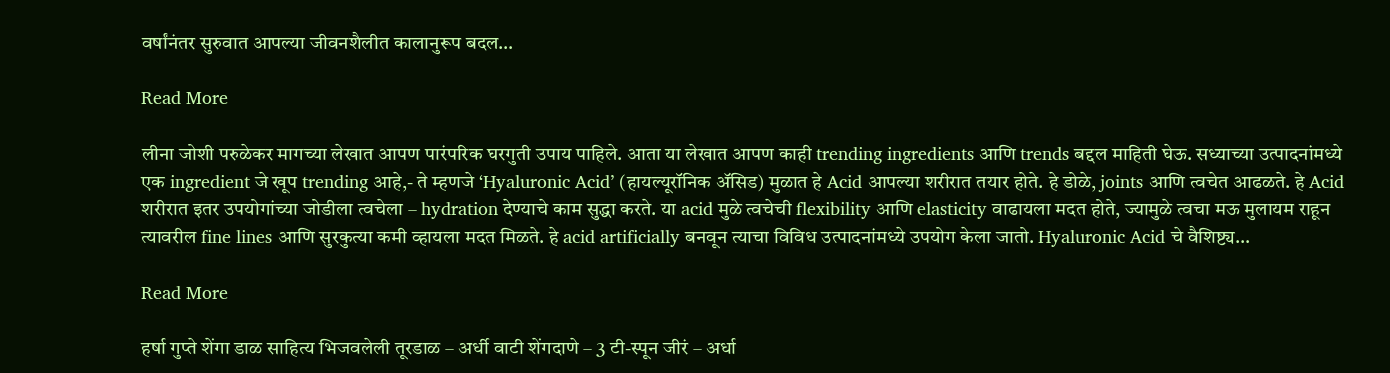वर्षांनंतर सुरुवात आपल्या जीवनशैलीत कालानुरूप बदल…

Read More

लीना जोशी परुळेकर मागच्या लेखात आपण पारंपरिक घरगुती उपाय पाहिले. आता या लेखात आपण काही trending ingredients आणि trends बद्दल माहिती घेऊ. सध्याच्या उत्पादनांमध्ये एक ingredient जे खूप trending आहे,- ते म्हणजे ‘Hyaluronic Acid’ (हायल्यूरॉनिक ॲसिड) मुळात हे Acid आपल्या शरीरात तयार होते. हे डोळे, joints आणि त्वचेत आढळते. हे Acid शरीरात इतर उपयोगांच्या जोडीला त्वचेला – hydration देण्याचे काम सुद्धा करते. या acid मुळे त्वचेची flexibility आणि elasticity वाढायला मदत होते, ज्यामुळे त्वचा मऊ मुलायम राहून त्यावरील fine lines आणि सुरकुत्या कमी व्हायला मदत मिळते. हे acid artificially बनवून त्याचा विविध उत्पादनांमध्ये उपयोग केला जातो. Hyaluronic Acid चे वैशिष्ट्य…

Read More

हर्षा गुप्ते शेंगा डाळ साहित्य भिजवलेली तूरडाळ – अर्धी वाटी शेंगदाणे – 3 टी-स्पून जीरं – अर्धा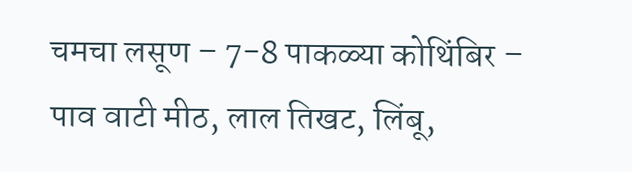चमचा लसूण – 7-8 पाकळ्या कोथिंबिर – पाव वाटी मीठ, लाल तिखट, लिंबू,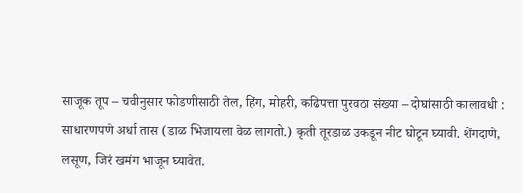साजूक तूप – चवीनुसार फोडणीसाठी तेल, हिंग, मोहरी, कढिपत्ता पुरवठा संख्या – दोघांसाठी कालावधी : साधारणपणे अर्धा तास (डाळ भिजायला वेळ लागतो.) कृती तूरडाळ उकडून नीट घोटून घ्यावी. शेंगदाणे, लसूण, जिरं खमंग भाजून घ्यावेत.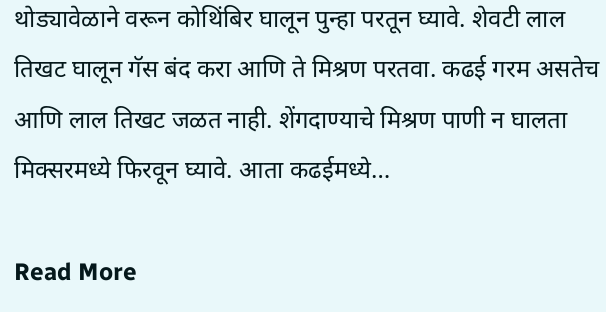थोड्यावेळाने वरून कोथिंबिर घालून पुन्हा परतून घ्यावे. शेवटी लाल तिखट घालून गॅस बंद करा आणि ते मिश्रण परतवा. कढई गरम असतेच आणि लाल तिखट जळत नाही. शेंगदाण्याचे मिश्रण पाणी न घालता मिक्सरमध्ये फिरवून घ्यावे. आता कढईमध्ये…

Read More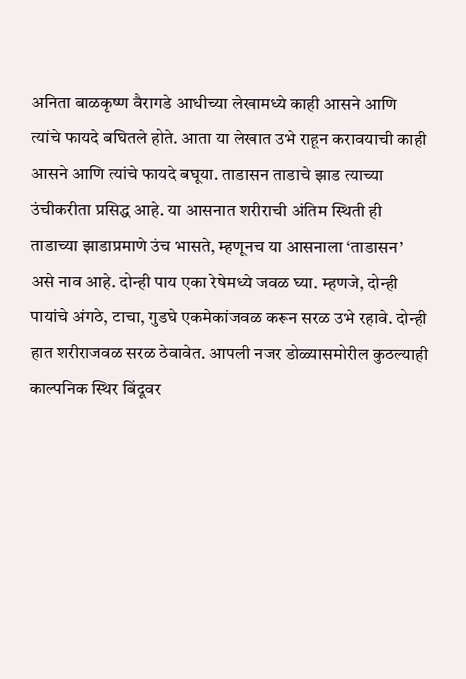अनिता बाळकृष्ण वैरागडे आधीच्या लेखामध्ये काही आसने आणि त्यांचे फायदे बघितले होते. आता या लेखात उभे राहून करावयाची काही आसने आणि त्यांचे फायदे बघूया. ताडासन ताडाचे झाड त्याच्या उंचीकरीता प्रसिद्ध आहे. या आसनात शरीराची अंतिम स्थिती ही ताडाच्या झाडाप्रमाणे उंच भासते, म्हणूनच या आसनाला ‘ताडासन’ असे नाव आहे. दोन्ही पाय एका रेषेमध्ये जवळ घ्या. म्हणजे, दोन्ही पायांचे अंगठे, टाचा, गुडघे एकमेकांजवळ करून सरळ उभे रहावे. दोन्ही हात शरीराजवळ सरळ ठेवावेत. आपली नजर डोळ्यासमोरील कुठल्याही काल्पनिक स्थिर बिंदूवर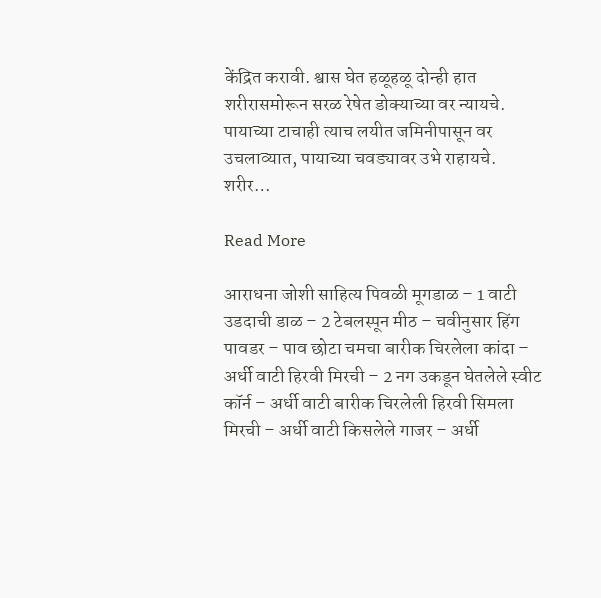केंद्रित करावी. श्वास घेत हळूहळू दोन्ही हात शरीरासमोरून सरळ रेषेत डोक्याच्या वर न्यायचे. पायाच्या टाचाही त्याच लयीत जमिनीपासून वर उचलाव्यात, पायाच्या चवड्यावर उभे राहायचे. शरीर…

Read More

आराधना जोशी साहित्य पिवळी मूगडाळ – 1 वाटी उडदाची डाळ – 2 टेबलस्पून मीठ – चवीनुसार हिंग पावडर – पाव छोटा चमचा बारीक चिरलेला कांदा – अर्धी वाटी हिरवी मिरची – 2 नग उकडून घेतलेले स्वीट कॉर्न – अर्धी वाटी बारीक चिरलेली हिरवी सिमला मिरची – अर्धी वाटी किसलेले गाजर – अर्धी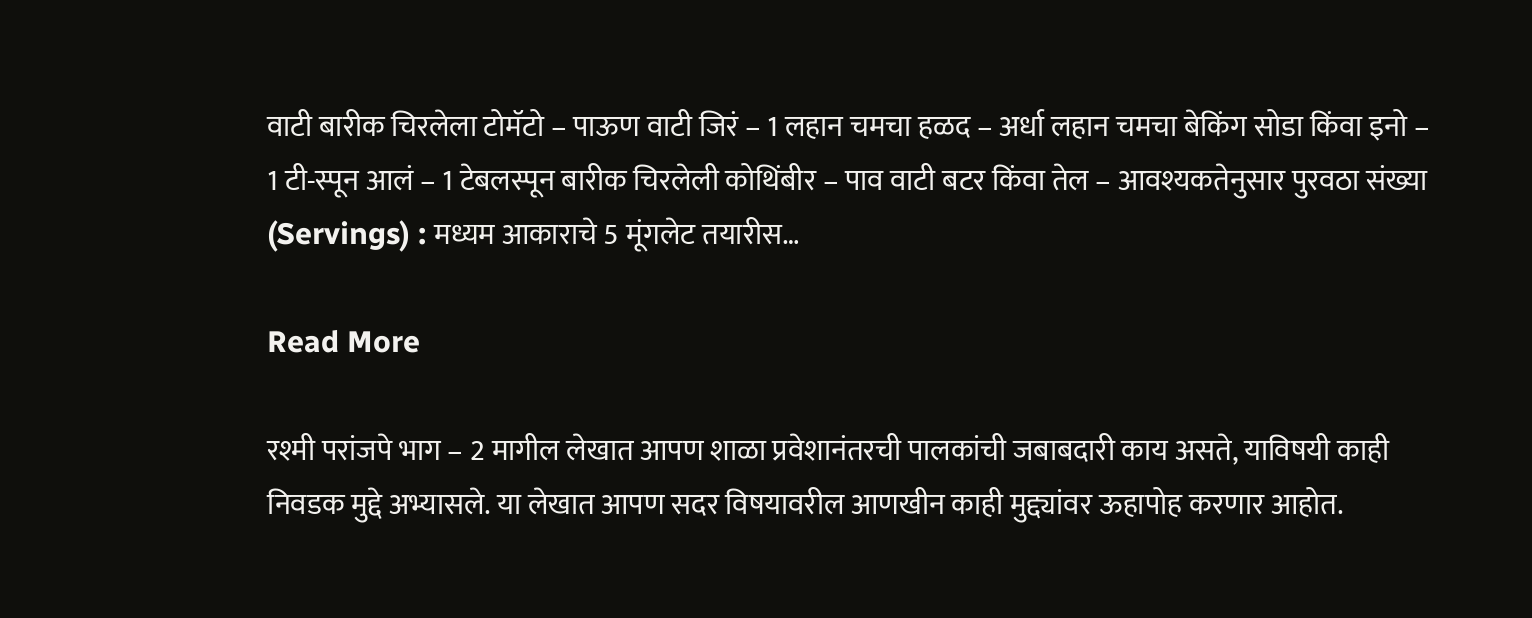वाटी बारीक चिरलेला टोमॅटो – पाऊण वाटी जिरं – 1 लहान चमचा हळद – अर्धा लहान चमचा बेकिंग सोडा किंवा इनो – 1 टी-स्पून आलं – 1 टेबलस्पून बारीक चिरलेली कोथिंबीर – पाव वाटी बटर किंवा तेल – आवश्यकतेनुसार पुरवठा संख्या (Servings) : मध्यम आकाराचे 5 मूंगलेट तयारीस…

Read More

रश्मी परांजपे भाग – 2 मागील लेखात आपण शाळा प्रवेशानंतरची पालकांची जबाबदारी काय असते, याविषयी काही निवडक मुद्दे अभ्यासले. या लेखात आपण सदर विषयावरील आणखीन काही मुद्द्यांवर ऊहापोह करणार आहोत.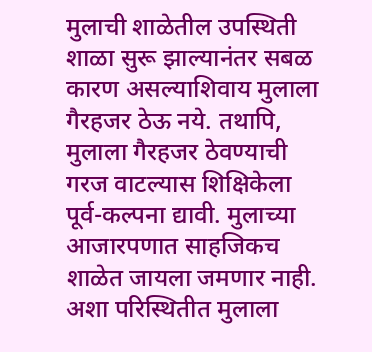मुलाची शाळेतील उपस्थिती शाळा सुरू झाल्यानंतर सबळ कारण असल्याशिवाय मुलाला गैरहजर ठेऊ नये. तथापि, मुलाला गैरहजर ठेवण्याची गरज वाटल्यास शिक्षिकेला पूर्व-कल्पना द्यावी. मुलाच्या आजारपणात साहजिकच शाळेत जायला जमणार नाही. अशा परिस्थितीत मुलाला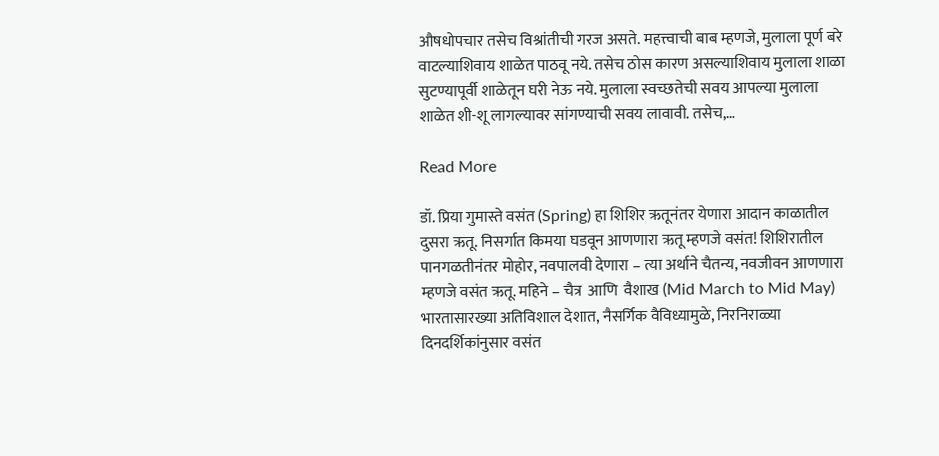औषधोपचार तसेच विश्रांतीची गरज असते. महत्त्वाची बाब म्हणजे, मुलाला पूर्ण बरे वाटल्याशिवाय शाळेत पाठवू नये. तसेच ठोस कारण असल्याशिवाय मुलाला शाळा सुटण्यापूर्वी शाळेतून घरी नेऊ नये. मुलाला स्वच्छतेची सवय आपल्या मुलाला शाळेत शी-शू लागल्यावर सांगण्याची सवय लावावी. तसेच,…

Read More

डॉ. प्रिया गुमास्ते वसंत (Spring) हा शिशिर ऋतूनंतर येणारा आदान काळातील दुसरा ऋतू. निसर्गात किमया घडवून आणणारा ऋतू म्हणजे वसंत! शिशिरातील पानगळतीनंतर मोहोर, नवपालवी देणारा – त्या अर्थाने चैतन्य, नवजीवन आणणारा म्हणजे वसंत ऋतू. महिने – चैत्र  आणि  वैशाख (Mid March to Mid May) भारतासारख्या अतिविशाल देशात, नैसर्गिक वैविध्यामुळे, निरनिराळ्या दिनदर्शिकांनुसार वसंत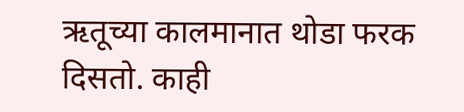ऋतूच्या कालमानात थोडा फरक दिसतो. काही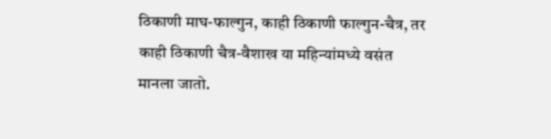ठिकाणी माघ-फाल्गुन, काही ठिकाणी फाल्गुन-चैत्र, तर काही ठिकाणी चैत्र-वैशाख या महिन्यांमध्ये वसंत मानला जातो.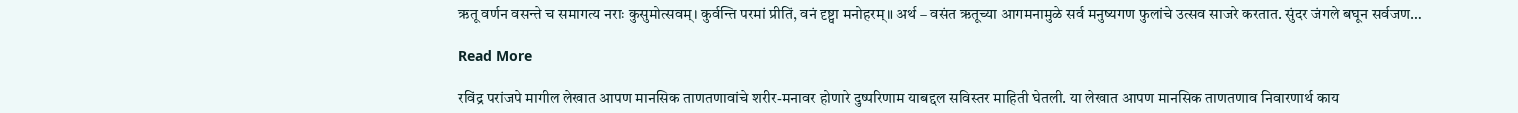ऋतू वर्णन वसन्ते च समागत्य नराः कुसुमोत्सवम्। कुर्वन्ति परमां प्रीतिं, वनं दृष्ट्वा मनोहरम्॥ अर्थ – वसंत ऋतूच्या आगमनामुळे सर्व मनुष्यगण फुलांचे उत्सव साजरे करतात. सुंदर जंगले बघून सर्वजण…

Read More

रविंद्र परांजपे मागील लेखात आपण मानसिक ताणतणावांचे शरीर-मनावर होणारे दुष्परिणाम याबद्दल सविस्तर माहिती घेतली. या लेखात आपण मानसिक ताणतणाव निवारणार्थ काय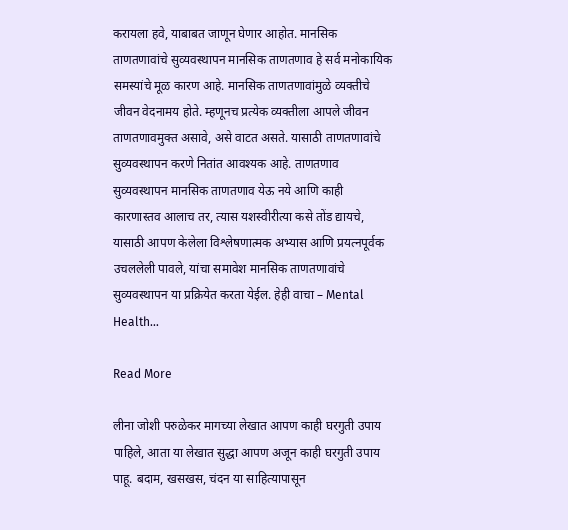करायला हवे, याबाबत जाणून घेणार आहोत. मानसिक ताणतणावांचे सुव्यवस्थापन मानसिक ताणतणाव हे सर्व मनोकायिक समस्यांचे मूळ कारण आहे. मानसिक ताणतणावांमुळे व्यक्तीचे जीवन वेदनामय होते. म्हणूनच प्रत्येक व्यक्तीला आपले जीवन ताणतणावमुक्त असावे, असे वाटत असते. यासाठी ताणतणावांचे सुव्यवस्थापन करणे नितांत आवश्यक आहे. ताणतणाव सुव्यवस्थापन मानसिक ताणतणाव येऊ नये आणि काही कारणास्तव आलाच तर, त्यास यशस्वीरीत्या कसे तोंड द्यायचे, यासाठी आपण केलेला विश्लेषणात्मक अभ्यास आणि प्रयत्नपूर्वक उचललेली पावले, यांचा समावेश मानसिक ताणतणावांचे सुव्यवस्थापन या प्रक्रियेत करता येईल. हेही वाचा – Mental Health…

Read More

लीना जोशी परुळेकर मागच्या लेखात आपण काही घरगुती उपाय पाहिले, आता या लेखात सुद्धा आपण अजून काही घरगुती उपाय पाहू. बदाम, खसखस, चंदन या साहित्यापासून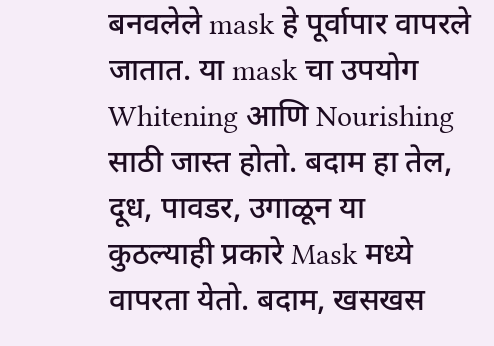बनवलेले mask हे पूर्वापार वापरले जातात. या mask चा उपयोग Whitening आणि Nourishing साठी जास्त होतो. बदाम हा तेल, दूध, पावडर, उगाळून या कुठल्याही प्रकारे Mask मध्ये वापरता येतो. बदाम, खसखस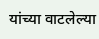यांच्या वाटलेल्या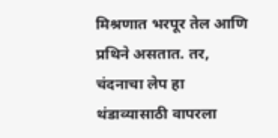मिश्रणात भरपूर तेल आणि प्रथिने असतात. तर, चंदनाचा लेप हा थंडाव्यासाठी वापरला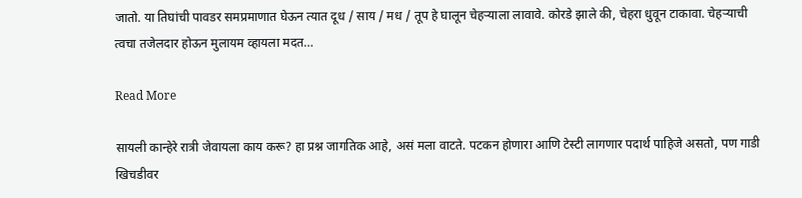जातो. या तिघांची पावडर समप्रमाणात घेऊन त्यात दूध / साय / मध / तूप हे घालून चेहऱ्याला लावावे. कोरडे झाले की, चेहरा धुवून टाकावा. चेहऱ्याची त्वचा तजेलदार होऊन मुलायम व्हायला मदत…

Read More

सायली कान्हेरे रात्री जेवायला काय करू? हा प्रश्न जागतिक आहे, असं मला वाटते. पटकन होणारा आणि टेस्टी लागणार पदार्थ पाहिजे असतो, पण गाडी खिचडीवर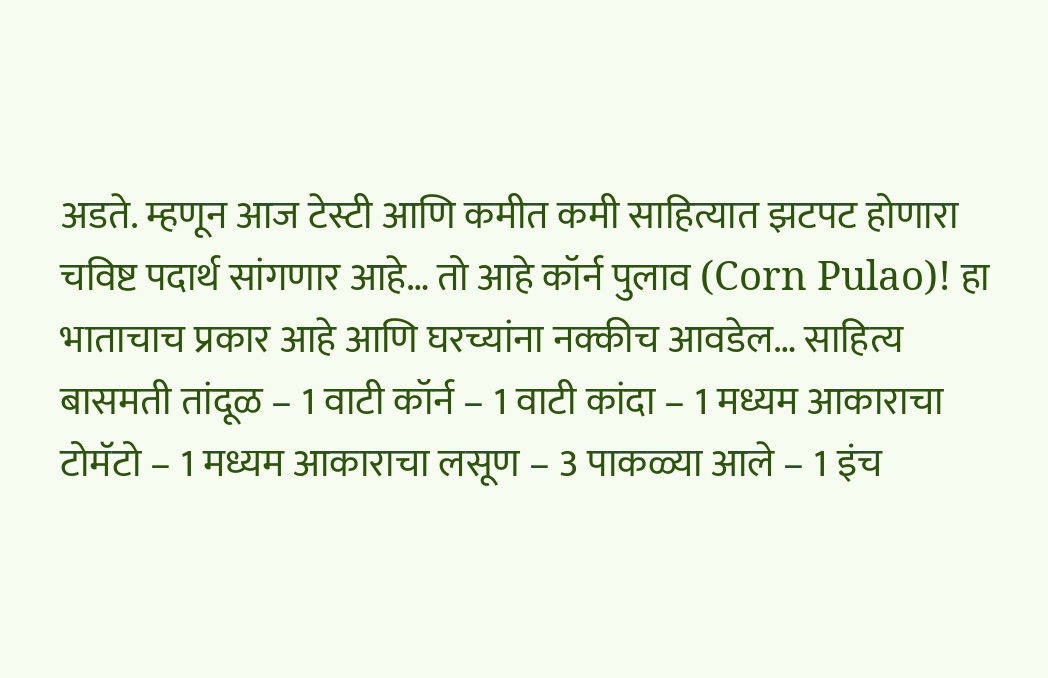अडते. म्हणून आज टेस्टी आणि कमीत कमी साहित्यात झटपट होणारा चविष्ट पदार्थ सांगणार आहे… तो आहे कॉर्न पुलाव (Corn Pulao)! हा भाताचाच प्रकार आहे आणि घरच्यांना नक्कीच आवडेल… साहित्य बासमती तांदूळ – 1 वाटी कॉर्न – 1 वाटी कांदा – 1 मध्यम आकाराचा टोमॅटो – 1 मध्यम आकाराचा लसूण – 3 पाकळ्या आले – 1 इंच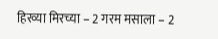हिरव्या मिरच्या – 2 गरम मसाला – 2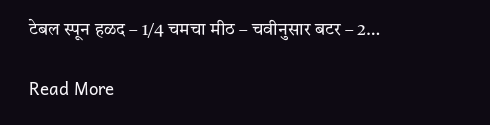टेबल स्पून हळद – 1/4 चमचा मीठ – चवीनुसार बटर – 2…

Read More